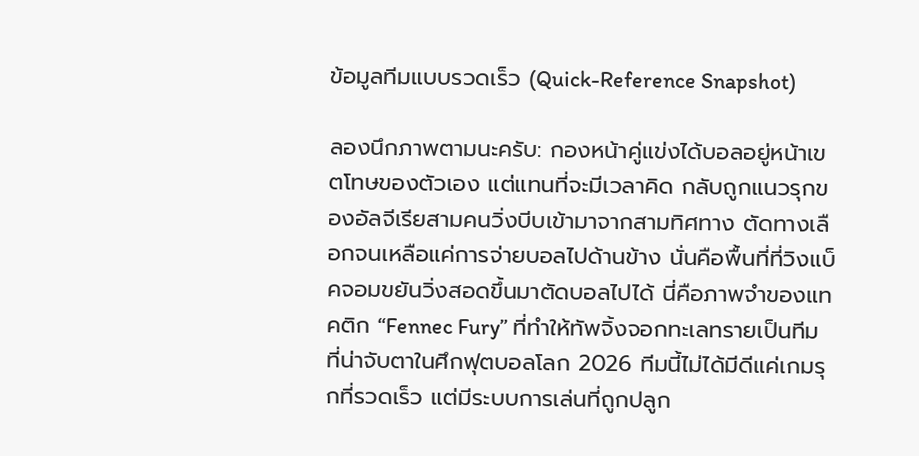ข้อมูลทีมแบบรวดเร็ว (Quick-Reference Snapshot)

ลองนึกภาพตามนะครับ: กองหน้าคู่แข่งได้บอลอยู่หน้าเขตโทษของตัวเอง แต่แทนที่จะมีเวลาคิด กลับถูกแนวรุกของอัลจีเรียสามคนวิ่งบีบเข้ามาจากสามทิศทาง ตัดทางเลือกจนเหลือแค่การจ่ายบอลไปด้านข้าง นั่นคือพื้นที่ที่วิงแบ็คจอมขยันวิ่งสอดขึ้นมาตัดบอลไปได้ นี่คือภาพจำของแทคติก “Fennec Fury” ที่ทำให้ทัพจิ้งจอกทะเลทรายเป็นทีมที่น่าจับตาในศึกฟุตบอลโลก 2026 ทีมนี้ไม่ได้มีดีแค่เกมรุกที่รวดเร็ว แต่มีระบบการเล่นที่ถูกปลูก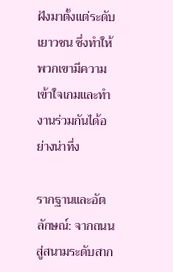ฝังมาตั้งแต่ระดับเยาวชน ซึ่งทำให้พวกเขามีความเข้าใจเกมและทำงานร่วมกันได้อย่างน่าทึ่ง

รากฐานและอัตลักษณ์: จากถนนสู่สนามระดับสาก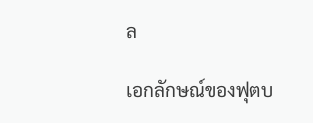ล

เอกลักษณ์ของฟุตบ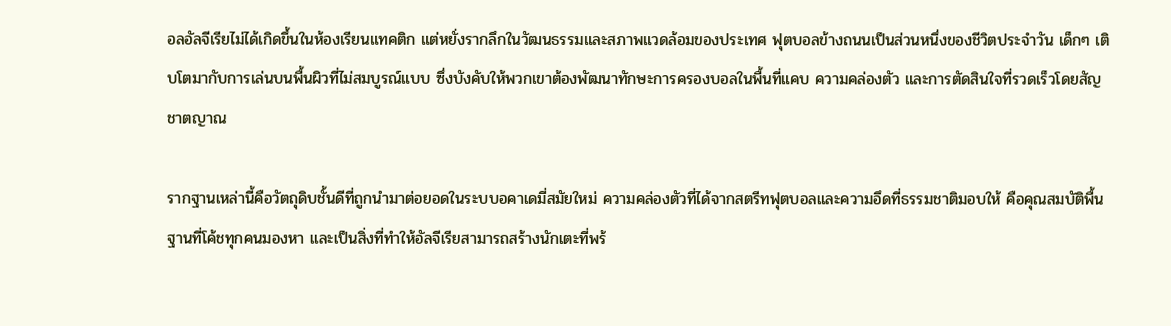อลอัลจีเรียไม่ได้เกิดขึ้นในห้องเรียนแทคติก แต่หยั่งรากลึกในวัฒนธรรมและสภาพแวดล้อมของประเทศ ฟุตบอลข้างถนนเป็นส่วนหนึ่งของชีวิตประจำวัน เด็กๆ เติบโตมากับการเล่นบนพื้นผิวที่ไม่สมบูรณ์แบบ ซึ่งบังคับให้พวกเขาต้องพัฒนาทักษะการครองบอลในพื้นที่แคบ ความคล่องตัว และการตัดสินใจที่รวดเร็วโดยสัญชาตญาณ

รากฐานเหล่านี้คือวัตถุดิบชั้นดีที่ถูกนำมาต่อยอดในระบบอคาเดมี่สมัยใหม่ ความคล่องตัวที่ได้จากสตรีทฟุตบอลและความอึดที่ธรรมชาติมอบให้ คือคุณสมบัติพื้นฐานที่โค้ชทุกคนมองหา และเป็นสิ่งที่ทำให้อัลจีเรียสามารถสร้างนักเตะที่พร้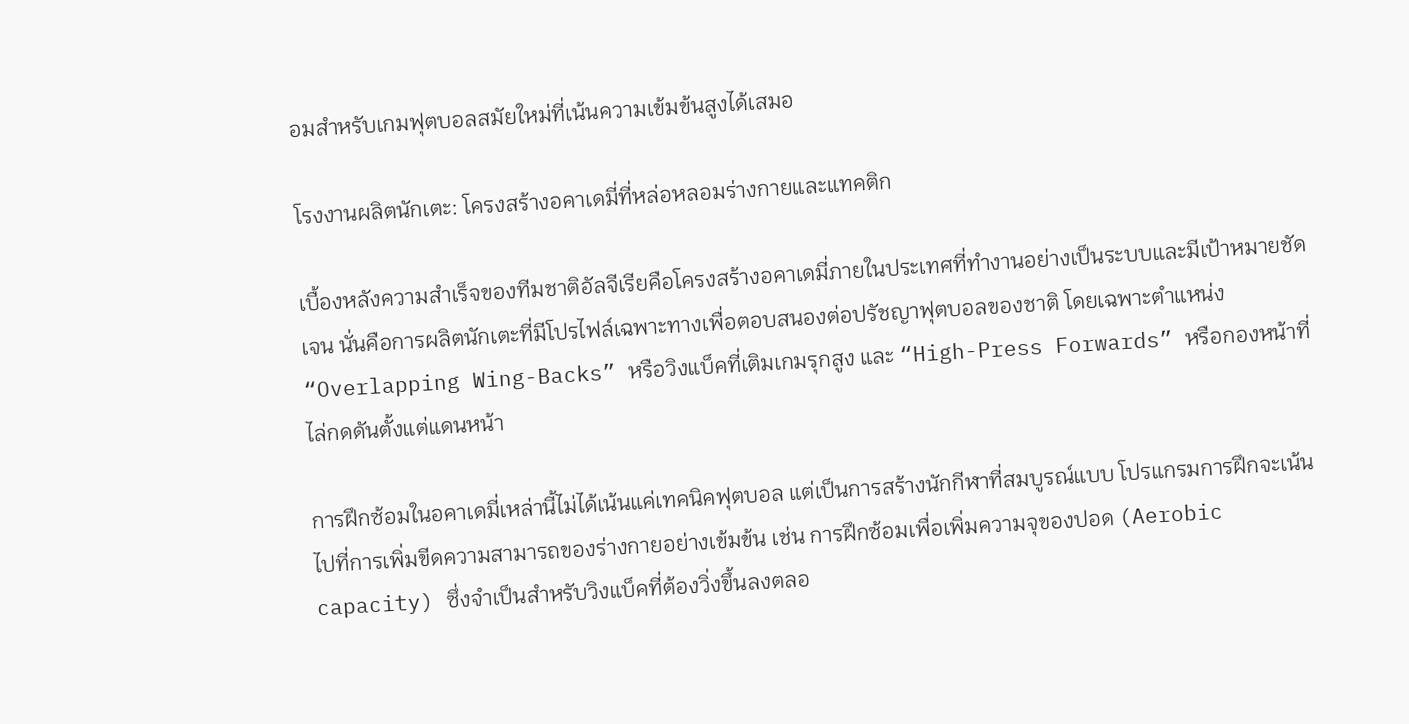อมสำหรับเกมฟุตบอลสมัยใหม่ที่เน้นความเข้มข้นสูงได้เสมอ

โรงงานผลิตนักเตะ: โครงสร้างอคาเดมี่ที่หล่อหลอมร่างกายและแทคติก

เบื้องหลังความสำเร็จของทีมชาติอัลจีเรียคือโครงสร้างอคาเดมี่ภายในประเทศที่ทำงานอย่างเป็นระบบและมีเป้าหมายชัดเจน นั่นคือการผลิตนักเตะที่มีโปรไฟล์เฉพาะทางเพื่อตอบสนองต่อปรัชญาฟุตบอลของชาติ โดยเฉพาะตำแหน่ง “Overlapping Wing-Backs” หรือวิงแบ็คที่เติมเกมรุกสูง และ “High-Press Forwards” หรือกองหน้าที่ไล่กดดันตั้งแต่แดนหน้า

การฝึกซ้อมในอคาเดมี่เหล่านี้ไม่ได้เน้นแค่เทคนิคฟุตบอล แต่เป็นการสร้างนักกีฬาที่สมบูรณ์แบบ โปรแกรมการฝึกจะเน้นไปที่การเพิ่มขีดความสามารถของร่างกายอย่างเข้มข้น เช่น การฝึกซ้อมเพื่อเพิ่มความจุของปอด (Aerobic capacity) ซึ่งจำเป็นสำหรับวิงแบ็คที่ต้องวิ่งขึ้นลงตลอ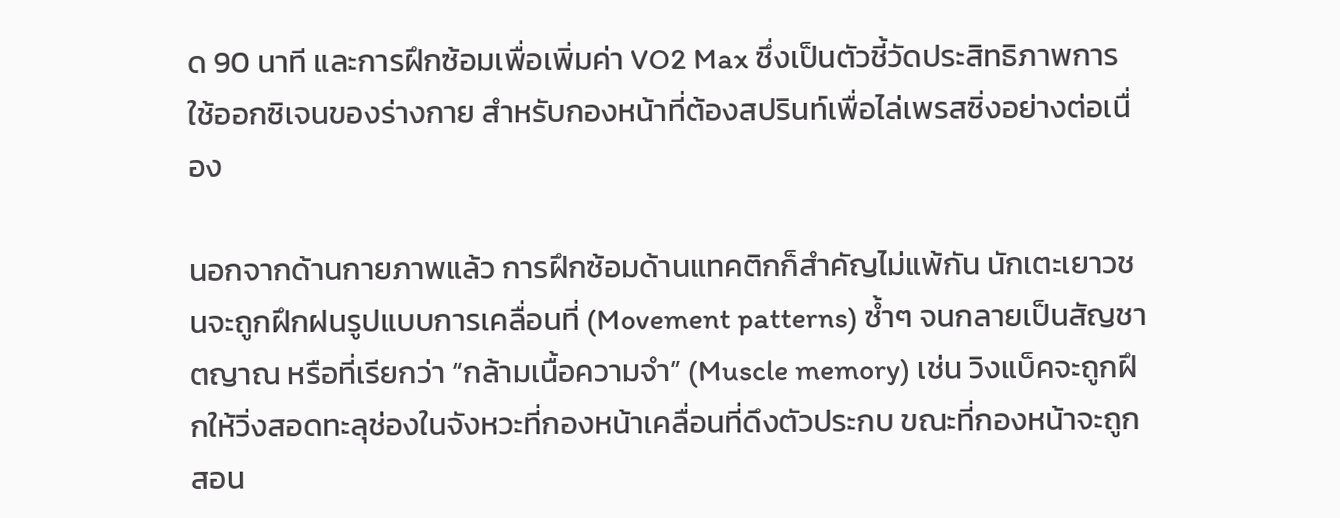ด 90 นาที และการฝึกซ้อมเพื่อเพิ่มค่า VO2 Max ซึ่งเป็นตัวชี้วัดประสิทธิภาพการใช้ออกซิเจนของร่างกาย สำหรับกองหน้าที่ต้องสปรินท์เพื่อไล่เพรสซิ่งอย่างต่อเนื่อง

นอกจากด้านกายภาพแล้ว การฝึกซ้อมด้านแทคติกก็สำคัญไม่แพ้กัน นักเตะเยาวชนจะถูกฝึกฝนรูปแบบการเคลื่อนที่ (Movement patterns) ซ้ำๆ จนกลายเป็นสัญชาตญาณ หรือที่เรียกว่า “กล้ามเนื้อความจำ” (Muscle memory) เช่น วิงแบ็คจะถูกฝึกให้วิ่งสอดทะลุช่องในจังหวะที่กองหน้าเคลื่อนที่ดึงตัวประกบ ขณะที่กองหน้าจะถูกสอน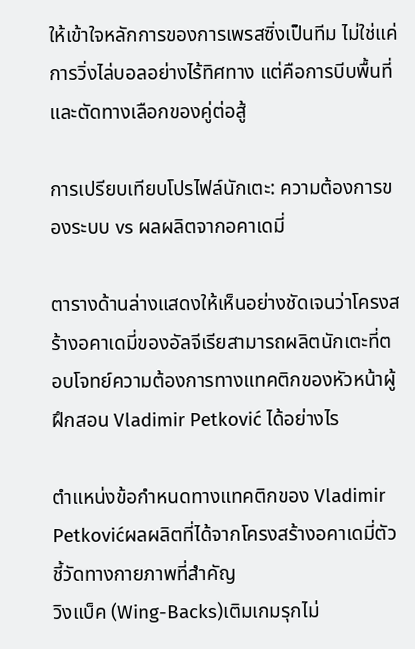ให้เข้าใจหลักการของการเพรสซิ่งเป็นทีม ไม่ใช่แค่การวิ่งไล่บอลอย่างไร้ทิศทาง แต่คือการบีบพื้นที่และตัดทางเลือกของคู่ต่อสู้

การเปรียบเทียบโปรไฟล์นักเตะ: ความต้องการของระบบ vs ผลผลิตจากอคาเดมี่

ตารางด้านล่างแสดงให้เห็นอย่างชัดเจนว่าโครงสร้างอคาเดมี่ของอัลจีเรียสามารถผลิตนักเตะที่ตอบโจทย์ความต้องการทางแทคติกของหัวหน้าผู้ฝึกสอน Vladimir Petković ได้อย่างไร

ตำแหน่งข้อกำหนดทางแทคติกของ Vladimir Petkovićผลผลิตที่ได้จากโครงสร้างอคาเดมี่ตัวชี้วัดทางกายภาพที่สำคัญ
วิงแบ็ค (Wing-Backs)เติมเกมรุกไม่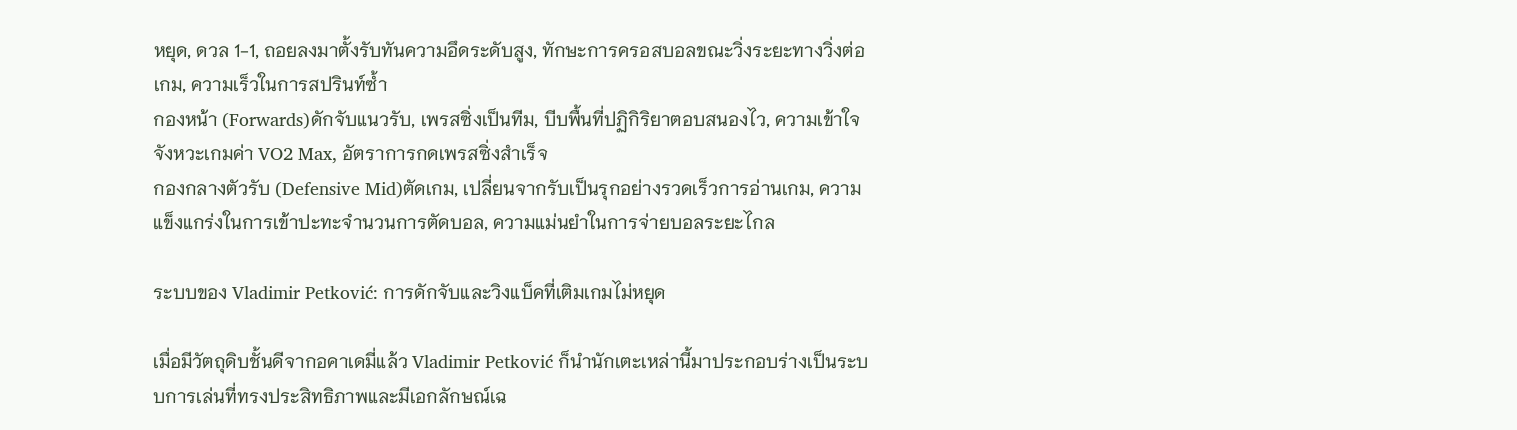หยุด, ดวล 1-1, ถอยลงมาตั้งรับทันความอึดระดับสูง, ทักษะการครอสบอลขณะวิ่งระยะทางวิ่งต่อเกม, ความเร็วในการสปรินท์ซ้ำ
กองหน้า (Forwards)ดักจับแนวรับ, เพรสซิ่งเป็นทีม, บีบพื้นที่ปฏิกิริยาตอบสนองไว, ความเข้าใจจังหวะเกมค่า VO2 Max, อัตราการกดเพรสซิ่งสำเร็จ
กองกลางตัวรับ (Defensive Mid)ตัดเกม, เปลี่ยนจากรับเป็นรุกอย่างรวดเร็วการอ่านเกม, ความแข็งแกร่งในการเข้าปะทะจำนวนการตัดบอล, ความแม่นยำในการจ่ายบอลระยะไกล

ระบบของ Vladimir Petković: การดักจับและวิงแบ็คที่เติมเกมไม่หยุด

เมื่อมีวัตถุดิบชั้นดีจากอคาเดมี่แล้ว Vladimir Petković ก็นำนักเตะเหล่านี้มาประกอบร่างเป็นระบบการเล่นที่ทรงประสิทธิภาพและมีเอกลักษณ์เฉ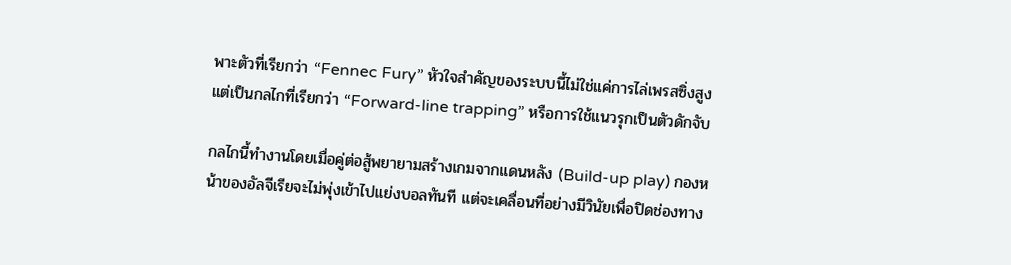พาะตัวที่เรียกว่า “Fennec Fury” หัวใจสำคัญของระบบนี้ไม่ใช่แค่การไล่เพรสซิ่งสูง แต่เป็นกลไกที่เรียกว่า “Forward-line trapping” หรือการใช้แนวรุกเป็นตัวดักจับ

กลไกนี้ทำงานโดยเมื่อคู่ต่อสู้พยายามสร้างเกมจากแดนหลัง (Build-up play) กองหน้าของอัลจีเรียจะไม่พุ่งเข้าไปแย่งบอลทันที แต่จะเคลื่อนที่อย่างมีวินัยเพื่อปิดช่องทาง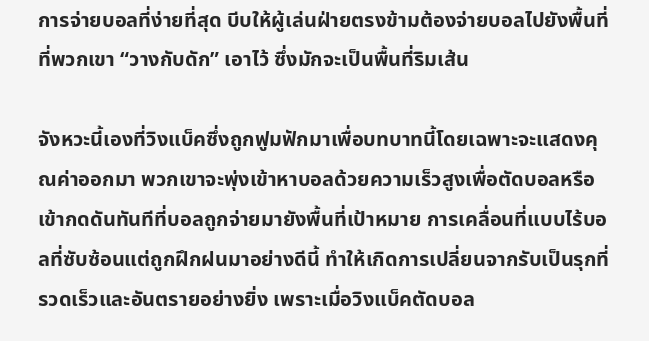การจ่ายบอลที่ง่ายที่สุด บีบให้ผู้เล่นฝ่ายตรงข้ามต้องจ่ายบอลไปยังพื้นที่ที่พวกเขา “วางกับดัก” เอาไว้ ซึ่งมักจะเป็นพื้นที่ริมเส้น

จังหวะนี้เองที่วิงแบ็คซึ่งถูกฟูมฟักมาเพื่อบทบาทนี้โดยเฉพาะจะแสดงคุณค่าออกมา พวกเขาจะพุ่งเข้าหาบอลด้วยความเร็วสูงเพื่อตัดบอลหรือเข้ากดดันทันทีที่บอลถูกจ่ายมายังพื้นที่เป้าหมาย การเคลื่อนที่แบบไร้บอลที่ซับซ้อนแต่ถูกฝึกฝนมาอย่างดีนี้ ทำให้เกิดการเปลี่ยนจากรับเป็นรุกที่รวดเร็วและอันตรายอย่างยิ่ง เพราะเมื่อวิงแบ็คตัดบอล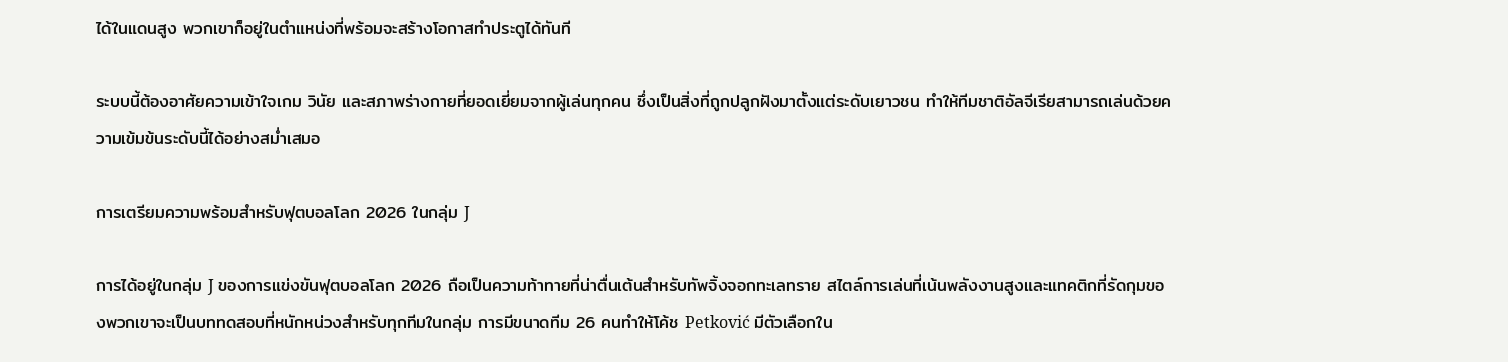ได้ในแดนสูง พวกเขาก็อยู่ในตำแหน่งที่พร้อมจะสร้างโอกาสทำประตูได้ทันที

ระบบนี้ต้องอาศัยความเข้าใจเกม วินัย และสภาพร่างกายที่ยอดเยี่ยมจากผู้เล่นทุกคน ซึ่งเป็นสิ่งที่ถูกปลูกฝังมาตั้งแต่ระดับเยาวชน ทำให้ทีมชาติอัลจีเรียสามารถเล่นด้วยความเข้มข้นระดับนี้ได้อย่างสม่ำเสมอ

การเตรียมความพร้อมสำหรับฟุตบอลโลก 2026 ในกลุ่ม J

การได้อยู่ในกลุ่ม J ของการแข่งขันฟุตบอลโลก 2026 ถือเป็นความท้าทายที่น่าตื่นเต้นสำหรับทัพจิ้งจอกทะเลทราย สไตล์การเล่นที่เน้นพลังงานสูงและแทคติกที่รัดกุมของพวกเขาจะเป็นบททดสอบที่หนักหน่วงสำหรับทุกทีมในกลุ่ม การมีขนาดทีม 26 คนทำให้โค้ช Petković มีตัวเลือกใน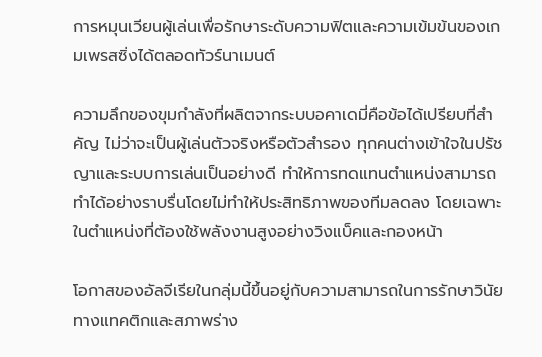การหมุนเวียนผู้เล่นเพื่อรักษาระดับความฟิตและความเข้มข้นของเกมเพรสซิ่งได้ตลอดทัวร์นาเมนต์

ความลึกของขุมกำลังที่ผลิตจากระบบอคาเดมี่คือข้อได้เปรียบที่สำคัญ ไม่ว่าจะเป็นผู้เล่นตัวจริงหรือตัวสำรอง ทุกคนต่างเข้าใจในปรัชญาและระบบการเล่นเป็นอย่างดี ทำให้การทดแทนตำแหน่งสามารถทำได้อย่างราบรื่นโดยไม่ทำให้ประสิทธิภาพของทีมลดลง โดยเฉพาะในตำแหน่งที่ต้องใช้พลังงานสูงอย่างวิงแบ็คและกองหน้า

โอกาสของอัลจีเรียในกลุ่มนี้ขึ้นอยู่กับความสามารถในการรักษาวินัยทางแทคติกและสภาพร่าง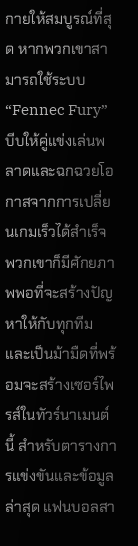กายให้สมบูรณ์ที่สุด หากพวกเขาสามารถใช้ระบบ “Fennec Fury” บีบให้คู่แข่งเล่นพลาดและฉกฉวยโอกาสจากการเปลี่ยนเกมเร็วได้สำเร็จ พวกเขาก็มีศักยภาพพอที่จะสร้างปัญหาให้กับทุกทีมและเป็นม้ามืดที่พร้อมจะสร้างเซอร์ไพรส์ในทัวร์นาเมนต์นี้ สำหรับตารางการแข่งขันและข้อมูลล่าสุด แฟนบอลสา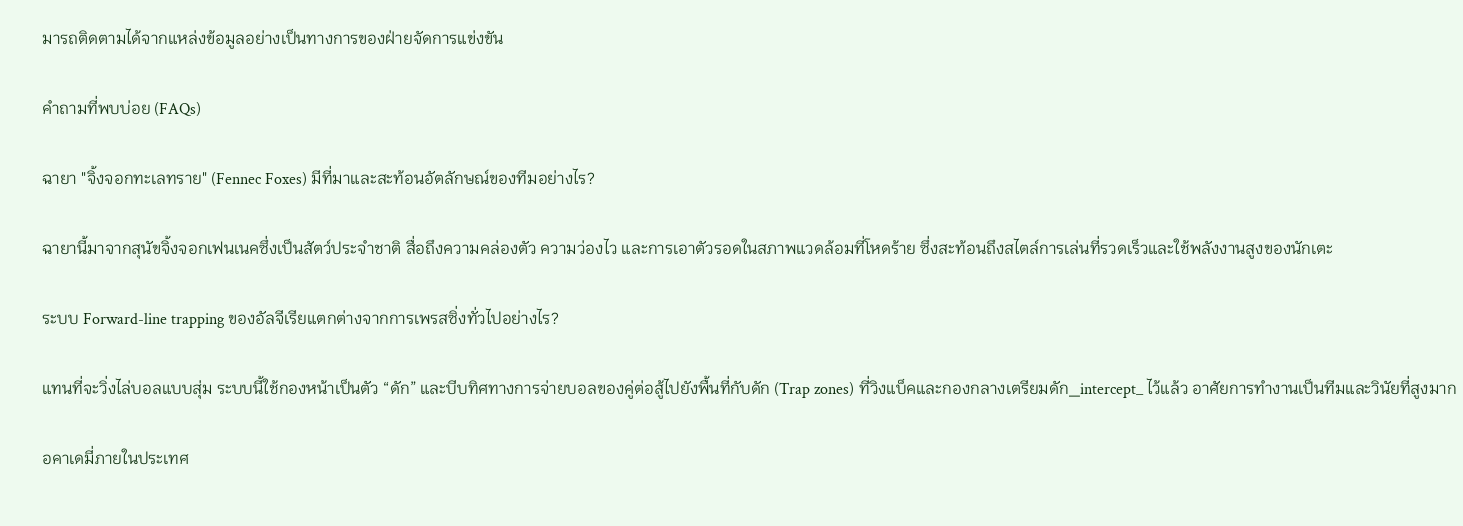มารถติดตามได้จากแหล่งข้อมูลอย่างเป็นทางการของฝ่ายจัดการแข่งขัน

คำถามที่พบบ่อย (FAQs)

ฉายา "จิ้งจอกทะเลทราย" (Fennec Foxes) มีที่มาและสะท้อนอัตลักษณ์ของทีมอย่างไร?

ฉายานี้มาจากสุนัขจิ้งจอกเฟนเนคซึ่งเป็นสัตว์ประจำชาติ สื่อถึงความคล่องตัว ความว่องไว และการเอาตัวรอดในสภาพแวดล้อมที่โหดร้าย ซึ่งสะท้อนถึงสไตล์การเล่นที่รวดเร็วและใช้พลังงานสูงของนักเตะ

ระบบ Forward-line trapping ของอัลจีเรียแตกต่างจากการเพรสซิ่งทั่วไปอย่างไร?

แทนที่จะวิ่งไล่บอลแบบสุ่ม ระบบนี้ใช้กองหน้าเป็นตัว “ดัก” และบีบทิศทางการจ่ายบอลของคู่ต่อสู้ไปยังพื้นที่กับดัก (Trap zones) ที่วิงแบ็คและกองกลางเตรียมดัก_intercept_ ไว้แล้ว อาศัยการทำงานเป็นทีมและวินัยที่สูงมาก

อคาเดมี่ภายในประเทศ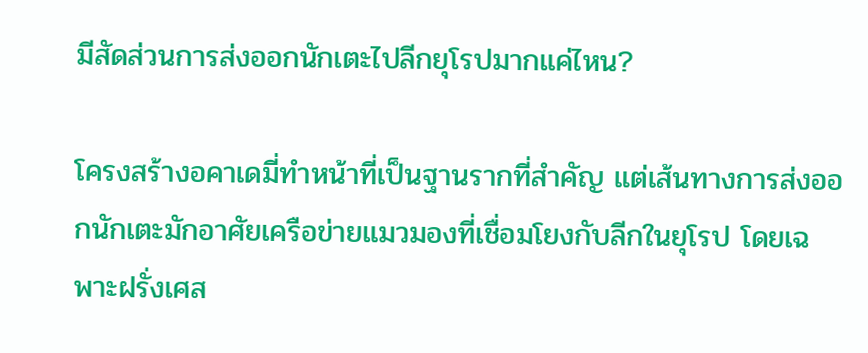มีสัดส่วนการส่งออกนักเตะไปลีกยุโรปมากแค่ไหน?

โครงสร้างอคาเดมี่ทำหน้าที่เป็นฐานรากที่สำคัญ แต่เส้นทางการส่งออกนักเตะมักอาศัยเครือข่ายแมวมองที่เชื่อมโยงกับลีกในยุโรป โดยเฉพาะฝรั่งเศส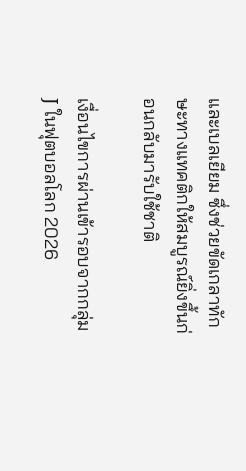และเบลเยียม ซึ่งช่วยขัดเกลาทักษะทางแทคติกให้สมบูรณ์ยิ่งขึ้นก่อนกลับมารับใช้ชาติ

เงื่อนไขการผ่านเข้ารอบจากกลุ่ม J ในฟุตบอลโลก 2026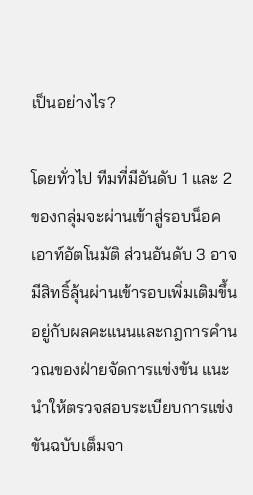เป็นอย่างไร?

โดยทั่วไป ทีมที่มีอันดับ 1 และ 2 ของกลุ่มจะผ่านเข้าสู่รอบน็อคเอาท์อัตโนมัติ ส่วนอันดับ 3 อาจมีสิทธิ์ลุ้นผ่านเข้ารอบเพิ่มเติมขึ้นอยู่กับผลคะแนนและกฎการคำนวณของฝ่ายจัดการแข่งขัน แนะนำให้ตรวจสอบระเบียบการแข่งขันฉบับเต็มจา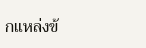กแหล่งข้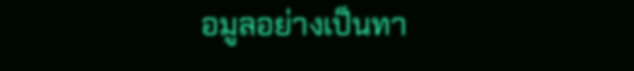อมูลอย่างเป็นทา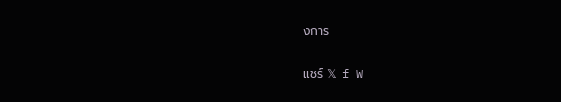งการ

แชร์ 𝕏 f W